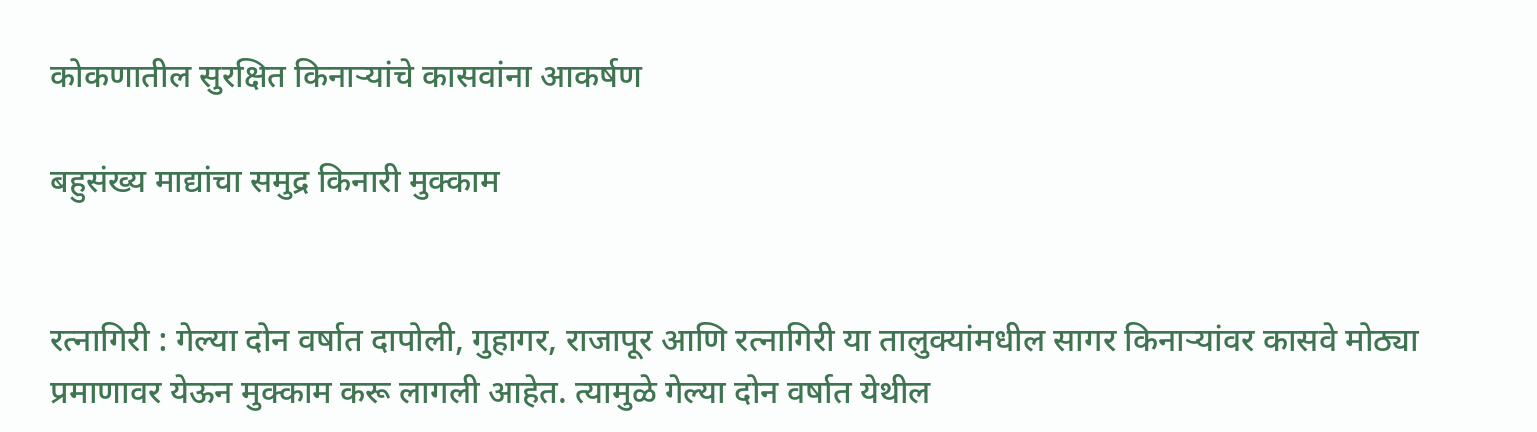कोकणातील सुरक्षित किनाऱ्यांचे कासवांना आकर्षण

बहुसंख्य माद्यांचा समुद्र किनारी मुक्काम


रत्नागिरी : गेल्या दोन वर्षात दापोली, गुहागर, राजापूर आणि रत्नागिरी या तालुक्यांमधील सागर किनाऱ्यांवर कासवे मोठ्या प्रमाणावर येऊन मुक्काम करू लागली आहेत. त्यामुळे गेल्या दोन वर्षात येथील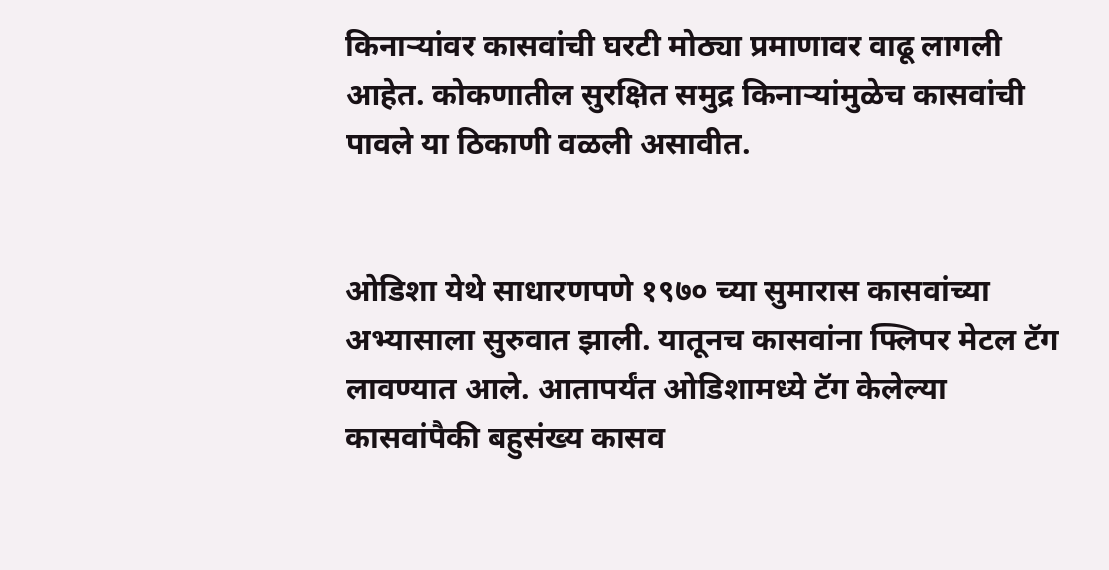किनाऱ्यांवर कासवांची घरटी मोठ्या प्रमाणावर वाढू लागली आहेत. कोकणातील सुरक्षित समुद्र किनाऱ्यांमुळेच कासवांची पावले या ठिकाणी वळली असावीत.


ओडिशा येथे साधारणपणे १९७० च्या सुमारास कासवांच्या अभ्यासाला सुरुवात झाली. यातूनच कासवांना फ्लिपर मेटल टॅग लावण्यात आले. आतापर्यंत ओडिशामध्ये टॅग केलेल्या कासवांपैकी बहुसंख्य कासव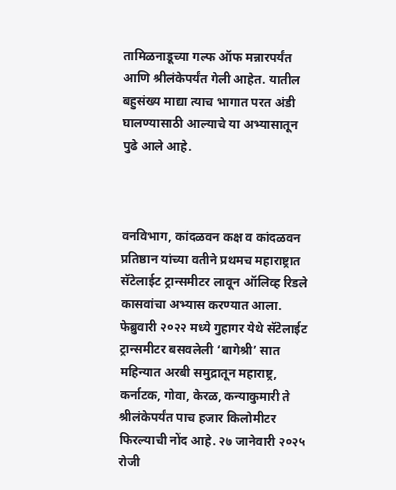तामिळनाडूच्या गल्फ ऑफ मन्नारपर्यंत आणि श्रीलंकेपर्यंत गेली आहेत. यातील बहुसंख्य माद्या त्याच भागात परत अंडी घालण्यासाठी आल्याचे या अभ्यासातून पुढे आले आहे.



वनविभाग, कांदळवन कक्ष व कांदळवन प्रतिष्ठान यांच्या वतीने प्रथमच महाराष्ट्रात सॅटेलाईट ट्रान्समीटर लावून ऑलिव्ह रिडले कासवांचा अभ्यास करण्यात आला. फेब्रुवारी २०२२ मध्ये गुहागर येथे सॅटेलाईट ट्रान्समीटर बसवलेली ‘बागेश्री’ सात महिन्यात अरबी समुद्रातून महाराष्ट्र, कर्नाटक, गोवा, केरळ, कन्याकुमारी ते श्रीलंकेपर्यंत पाच हजार किलोमीटर फिरल्याची नोंद आहे. २७ जानेवारी २०२५ रोजी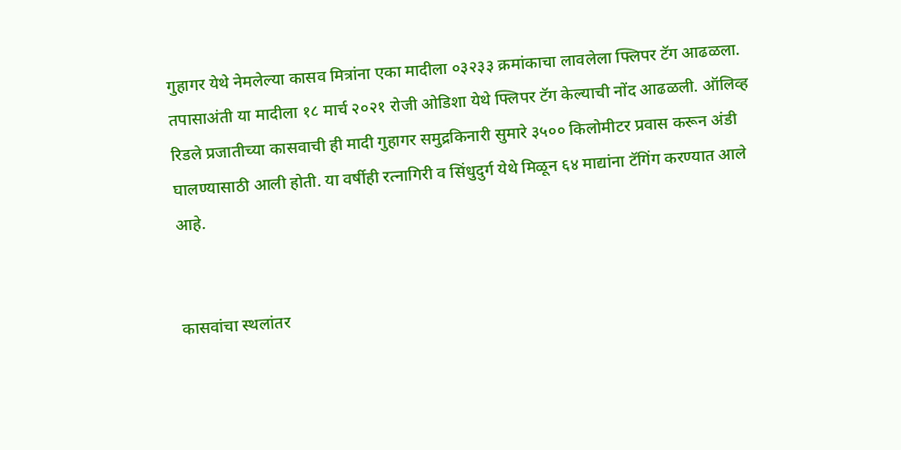गुहागर येथे नेमलेल्या कासव मित्रांना एका मादीला ०३२३३ क्रमांकाचा लावलेला फ्लिपर टॅग आढळला. तपासाअंती या मादीला १८ मार्च २०२१ रोजी ओडिशा येथे फ्लिपर टॅग केल्याची नोंद आढळली. ऑलिव्ह रिडले प्रजातीच्या कासवाची ही मादी गुहागर समुद्रकिनारी सुमारे ३५०० किलोमीटर प्रवास करून अंडी घालण्यासाठी आली होती. या वर्षीही रत्नागिरी व सिंधुदुर्ग येथे मिळून ६४ माद्यांना टॅगिंग करण्यात आले आहे.


कासवांचा स्थलांतर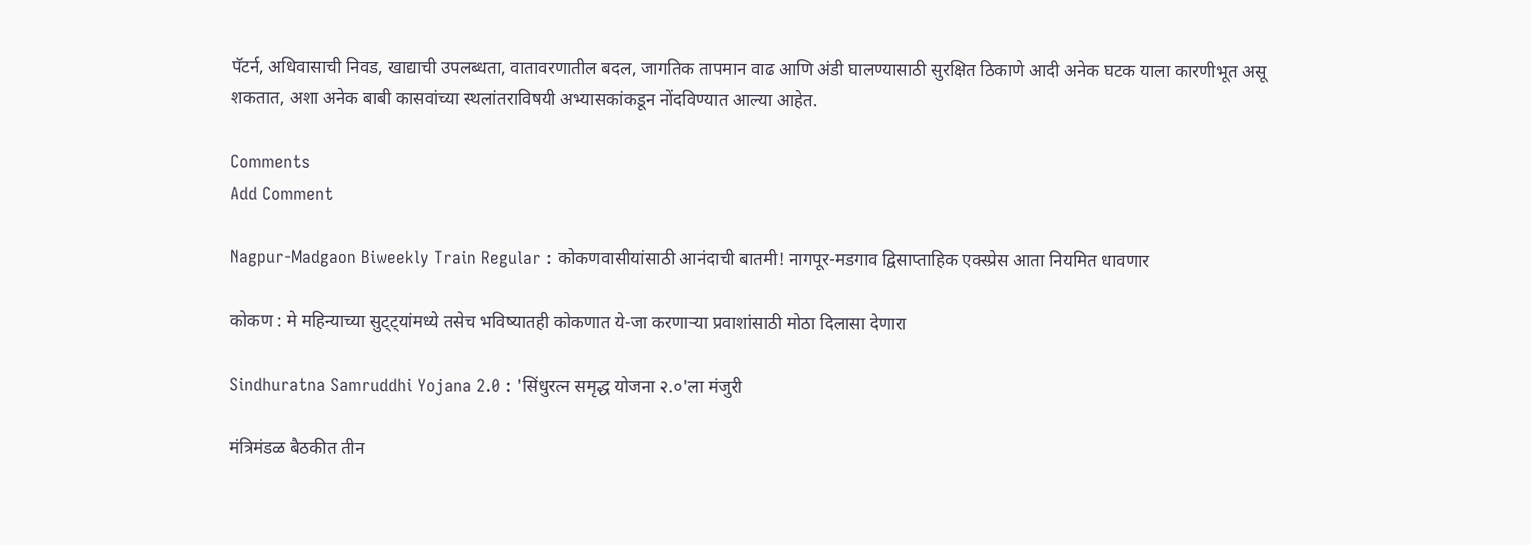पॅटर्न, अधिवासाची निवड, खाद्याची उपलब्धता, वातावरणातील बदल, जागतिक तापमान वाढ आणि अंडी घालण्यासाठी सुरक्षित ठिकाणे आदी अनेक घटक याला कारणीभूत असू शकतात, अशा अनेक बाबी कासवांच्या स्थलांतराविषयी अभ्यासकांकडून नोंदविण्यात आल्या आहेत.

Comments
Add Comment

Nagpur-Madgaon Biweekly Train Regular : कोकणवासीयांसाठी आनंदाची बातमी! नागपूर-मडगाव द्विसाप्ताहिक एक्स्प्रेस आता नियमित धावणार

कोकण : मे महिन्याच्या सुट्ट्यांमध्ये तसेच भविष्यातही कोकणात ये-जा करणाऱ्या प्रवाशांसाठी मोठा दिलासा देणारा

Sindhuratna Samruddhi Yojana 2.0 : 'सिंधुरत्न समृद्ध योजना २.०'ला मंजुरी

मंत्रिमंडळ बैठकीत तीन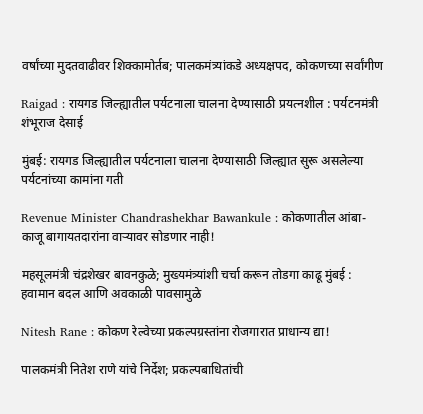वर्षांच्या मुदतवाढीवर शिक्कामोर्तब; पालकमंत्र्यांकडे अध्यक्षपद, कोकणच्या सर्वांगीण

Raigad : रायगड जिल्ह्यातील पर्यटनाला चालना देण्यासाठी प्रयत्नशील : पर्यटनमंत्री शंभूराज देसाई

मुंबई: रायगड जिल्ह्यातील पर्यटनाला चालना देण्यासाठी जिल्ह्यात सुरू असलेल्या पर्यटनांच्या कामांना गती

Revenue Minister Chandrashekhar Bawankule : कोकणातील आंबा-काजू बागायतदारांना वाऱ्यावर सोडणार नाही!

महसूलमंत्री चंद्रशेखर बावनकुळे; मुख्यमंत्र्यांशी चर्चा करून तोडगा काढू मुंबई : हवामान बदल आणि अवकाळी पावसामुळे

Nitesh Rane : कोकण रेल्वेच्या प्रकल्पग्रस्तांना रोजगारात प्राधान्य द्या!

पालकमंत्री नितेश राणे यांचे निर्देश; प्रकल्पबाधितांची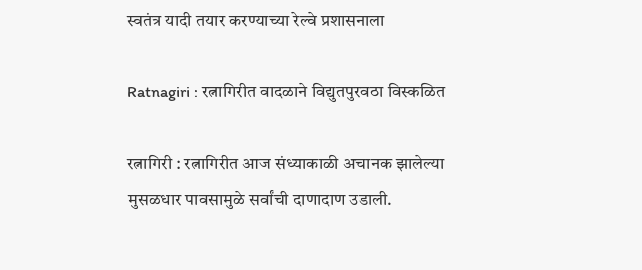स्वतंत्र यादी तयार करण्याच्या रेल्वे प्रशासनाला

Ratnagiri : रत्नागिरीत वादळाने विद्युतपुरवठा विस्कळित

रत्नागिरी : रत्नागिरीत आज संध्याकाळी अचानक झालेल्या मुसळधार पावसामुळे सर्वांची दाणादाण उडाली.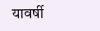यावर्षी